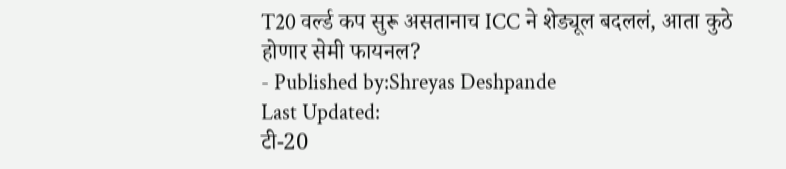T20 वर्ल्ड कप सुरू असतानाच ICC ने शेड्यूल बदललं, आता कुठे होणार सेमी फायनल?
- Published by:Shreyas Deshpande
Last Updated:
टी-20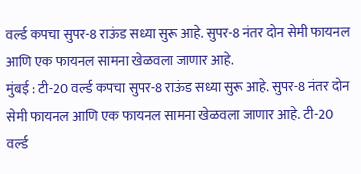वर्ल्ड कपचा सुपर-8 राऊंड सध्या सुरू आहे. सुपर-8 नंतर दोन सेमी फायनल आणि एक फायनल सामना खेळवला जाणार आहे.
मुंबई : टी-20 वर्ल्ड कपचा सुपर-8 राऊंड सध्या सुरू आहे. सुपर-8 नंतर दोन सेमी फायनल आणि एक फायनल सामना खेळवला जाणार आहे. टी-20 वर्ल्ड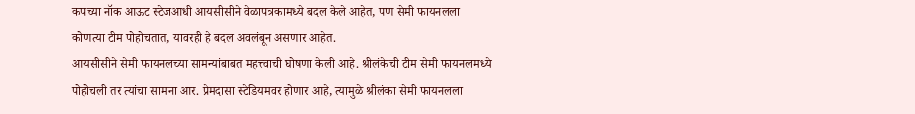कपच्या नॉक आऊट स्टेजआधी आयसीसीने वेळापत्रकामध्ये बदल केले आहेत, पण सेमी फायनलला कोणत्या टीम पोहोचतात, यावरही हे बदल अवलंबून असणार आहेत.
आयसीसीने सेमी फायनलच्या सामन्यांबाबत महत्त्वाची घोषणा केली आहे. श्रीलंकेची टीम सेमी फायनलमध्ये पोहोचली तर त्यांचा सामना आर. प्रेमदासा स्टेडियमवर होणार आहे, त्यामुळे श्रीलंका सेमी फायनलला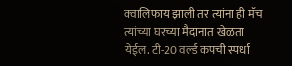क्वालिफाय झाली तर त्यांना ही मॅच त्यांच्या घरच्या मैदानात खेळता येईल. टी-20 वर्ल्ड कपची स्पर्धा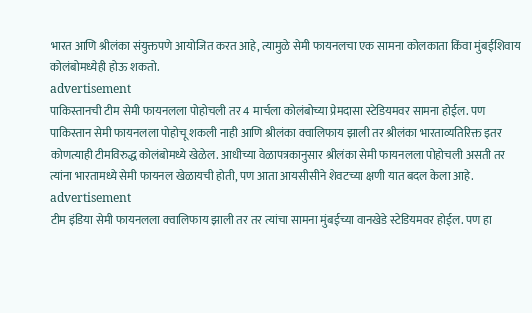भारत आणि श्रीलंका संयुक्तपणे आयोजित करत आहे, त्यामुळे सेमी फायनलचा एक सामना कोलकाता किंवा मुंबईशिवाय कोलंबोमध्येही होऊ शकतो.
advertisement
पाकिस्तानची टीम सेमी फायनलला पोहोचली तर 4 मार्चला कोलंबोच्या प्रेमदासा स्टेडियमवर सामना होईल. पण पाकिस्तान सेमी फायनलला पोहोचू शकली नाही आणि श्रीलंका क्वालिफाय झाली तर श्रीलंका भारताव्यतिरिक्त इतर कोणत्याही टीमविरुद्ध कोलंबोमध्ये खेळेल. आधीच्या वेळापत्रकानुसार श्रीलंका सेमी फायनलला पोहोचली असती तर त्यांना भारतामध्ये सेमी फायनल खेळायची होती, पण आता आयसीसीने शेवटच्या क्षणी यात बदल केला आहे.
advertisement
टीम इंडिया सेमी फायनलला क्वालिफाय झाली तर तर त्यांचा सामना मुंबईच्या वानखेडे स्टेडियमवर होईल. पण हा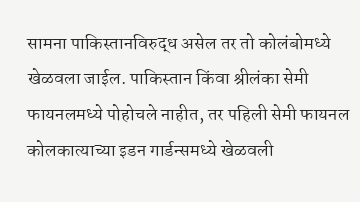सामना पाकिस्तानविरुद्ध असेल तर तो कोलंबोमध्ये खेळवला जाईल. पाकिस्तान किंवा श्रीलंका सेमी फायनलमध्ये पोहोचले नाहीत, तर पहिली सेमी फायनल कोलकात्याच्या इडन गार्डन्समध्ये खेळवली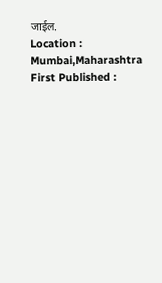जाईल.
Location :
Mumbai,Maharashtra
First Published :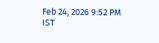Feb 24, 2026 9:52 PM IST